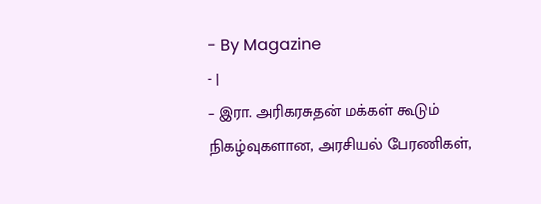- By Magazine
- |
– இரா. அரிகரசுதன் மக்கள் கூடும் நிகழ்வுகளான, அரசியல் பேரணிகள்,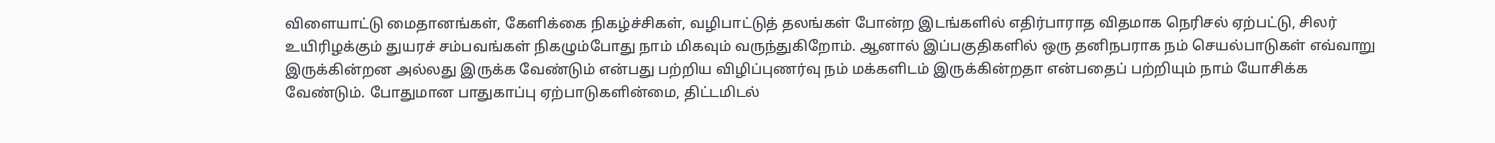விளையாட்டு மைதானங்கள், கேளிக்கை நிகழ்ச்சிகள், வழிபாட்டுத் தலங்கள் போன்ற இடங்களில் எதிர்பாராத விதமாக நெரிசல் ஏற்பட்டு, சிலர் உயிரிழக்கும் துயரச் சம்பவங்கள் நிகழும்போது நாம் மிகவும் வருந்துகிறோம். ஆனால் இப்பகுதிகளில் ஒரு தனிநபராக நம் செயல்பாடுகள் எவ்வாறு இருக்கின்றன அல்லது இருக்க வேண்டும் என்பது பற்றிய விழிப்புணர்வு நம் மக்களிடம் இருக்கின்றதா என்பதைப் பற்றியும் நாம் யோசிக்க வேண்டும். போதுமான பாதுகாப்பு ஏற்பாடுகளின்மை, திட்டமிடல்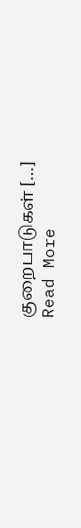குறைபாடுகள் […]
Read More